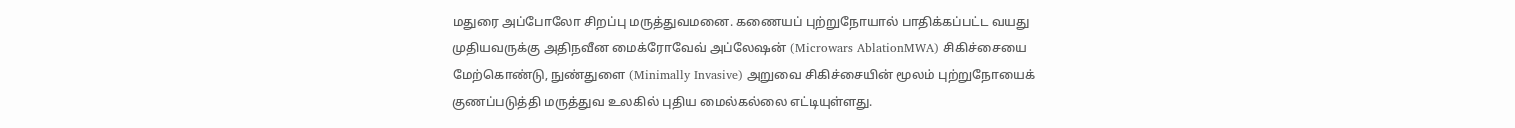மதுரை அப்போலோ சிறப்பு மருத்துவமனை. கணையப் புற்றுநோயால் பாதிக்கப்பட்ட வயது முதியவருக்கு அதிநவீன மைக்ரோவேவ் அப்லேஷன் (Microwars AblationMWA) சிகிச்சையை மேற்கொண்டு, நுண்துளை (Minimally Invasive) அறுவை சிகிச்சையின் மூலம் புற்றுநோயைக் குணப்படுத்தி மருத்துவ உலகில் புதிய மைல்கல்லை எட்டியுள்ளது.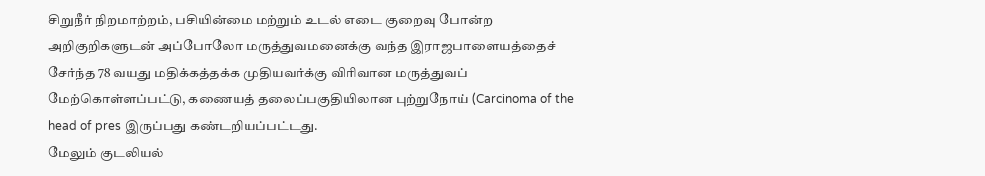சிறுநீர் நிறமாற்றம், பசியின்மை மற்றும் உடல் எடை குறைவு போன்ற அறிகுறிகளுடன் அப்போலோ மருத்துவமனைக்கு வந்த இராஜபாளையத்தைச் சேர்ந்த 78 வயது மதிக்கத்தக்க முதியவர்க்கு விரிவான மருத்துவப் மேற்கொள்ளப்பட்டு, கணையத் தலைப்பகுதியிலான புற்றுநோய் (Carcinoma of the head of pres இருப்பது கண்டறியப்பட்டது.
மேலும் குடலியல்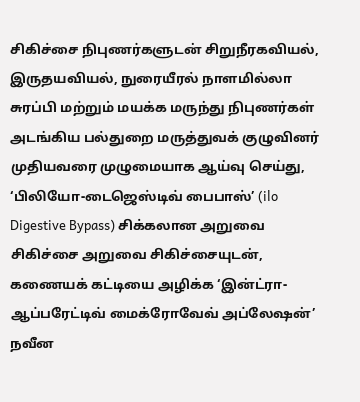சிகிச்சை நிபுணர்களுடன் சிறுநீரகவியல், இருதயவியல், நுரையீரல் நாளமில்லா சுரப்பி மற்றும் மயக்க மருந்து நிபுணர்கள் அடங்கிய பல்துறை மருத்துவக் குழுவினர் முதியவரை முழுமையாக ஆய்வு செய்து, ‘பிலியோ-டைஜெஸ்டிவ் பைபாஸ்’ (ilo Digestive Bypass) சிக்கலான அறுவை சிகிச்சை அறுவை சிகிச்சையுடன், கணையக் கட்டியை அழிக்க ‘இன்ட்ரா-ஆப்பரேட்டிவ் மைக்ரோவேவ் அப்லேஷன்’ நவீன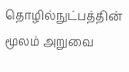தொழில்நுட்பத்தின் மூலம் அறுவை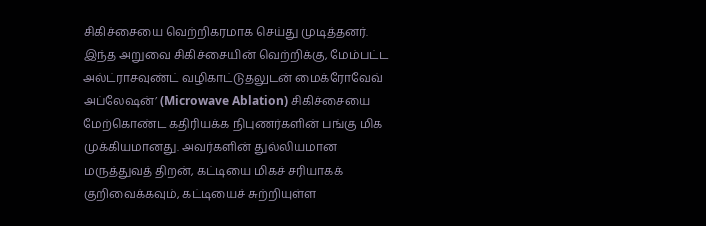சிகிச்சையை வெற்றிகரமாக செய்து முடித்தனர்.
இந்த அறுவை சிகிச்சையின் வெற்றிக்கு, மேம்பட்ட அல்ட்ராசவுண்ட் வழிகாட்டுதலுடன் மைக்ரோவேவ் அப்லேஷன்’ (Microwave Ablation) சிகிச்சையை மேற்கொண்ட கதிரியக்க நிபுணர்களின் பங்கு மிக முக்கியமானது. அவர்களின் துல்லியமான மருத்துவத் திறன், கட்டியை மிகச் சரியாகக் குறிவைக்கவும், கட்டியைச் சுற்றியுள்ள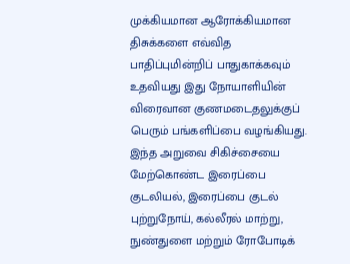முக்கியமான ஆரோக்கியமான திசுக்களை எவ்வித பாதிப்புமின்றிப் பாதுகாக்கவும் உதவியது இது நோயாளியின் விரைவான குணமடைதலுக்குப் பெரும் பங்களிப்பை வழங்கியது.
இந்த அறுவை சிகிச்சையை மேற்கொண்ட இரைப்பை குடலியல், இரைப்பை குடல் புற்றுநோய், கல்லீரல் மாற்று, நுண்துளை மற்றும் ரோபோடிக்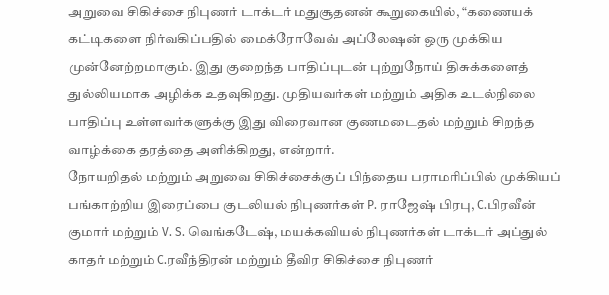அறுவை சிகிச்சை நிபுணர் டாக்டர் மதுசூதனன் கூறுகையில், “கணையக் கட்டிகளை நிர்வகிப்பதில் மைக்ரோவேவ் அப்லேஷன் ஒரு முக்கிய முன்னேற்றமாகும். இது குறைந்த பாதிப்புடன் புற்றுநோய் திசுக்களைத் துல்லியமாக அழிக்க உதவுகிறது. முதியவர்கள் மற்றும் அதிக உடல்நிலை பாதிப்பு உள்ளவர்களுக்கு இது விரைவான குணமடைதல் மற்றும் சிறந்த வாழ்க்கை தரத்தை அளிக்கிறது, என்றார்.
நோயறிதல் மற்றும் அறுவை சிகிச்சைக்குப் பிந்தைய பராமரிப்பில் முக்கியப் பங்காற்றிய இரைப்பை குடலியல் நிபுணர்கள் P. ராஜேஷ் பிரபு, C.பிரவீன் குமார் மற்றும் V. S. வெங்கடேஷ், மயக்கவியல் நிபுணர்கள் டாக்டர் அப்துல் காதர் மற்றும் C.ரவீந்திரன் மற்றும் தீவிர சிகிச்சை நிபுணர்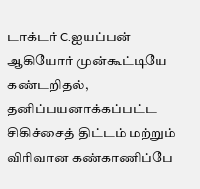டாக்டர் C.ஐயப்பன் ஆகியோர் முன்கூட்டியே கண்டறிதல், தனிப்பயனாக்கப்பட்ட சிகிச்சைத் திட்டம் மற்றும் விரிவான கண்காணிப்பே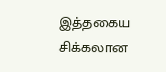இத்தகைய சிக்கலான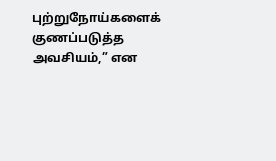புற்றுநோய்களைக் குணப்படுத்த அவசியம்,” என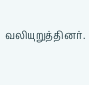வலியுறுத்தினர்.